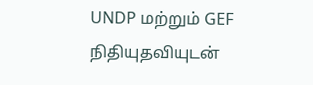UNDP மற்றும் GEF நிதியுதவியுடன்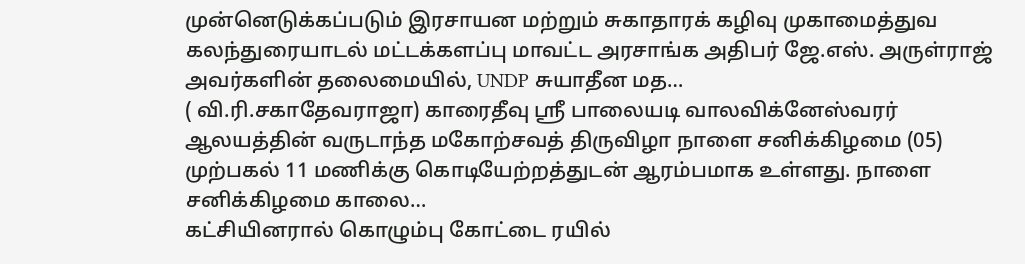முன்னெடுக்கப்படும் இரசாயன மற்றும் சுகாதாரக் கழிவு முகாமைத்துவ கலந்துரையாடல் மட்டக்களப்பு மாவட்ட அரசாங்க அதிபர் ஜே.எஸ். அருள்ராஜ் அவர்களின் தலைமையில், UNDP சுயாதீன மத…
( வி.ரி.சகாதேவராஜா) காரைதீவு ஸ்ரீ பாலையடி வாலவிக்னேஸ்வரர் ஆலயத்தின் வருடாந்த மகோற்சவத் திருவிழா நாளை சனிக்கிழமை (05) முற்பகல் 11 மணிக்கு கொடியேற்றத்துடன் ஆரம்பமாக உள்ளது. நாளை சனிக்கிழமை காலை…
கட்சியினரால் கொழும்பு கோட்டை ரயில்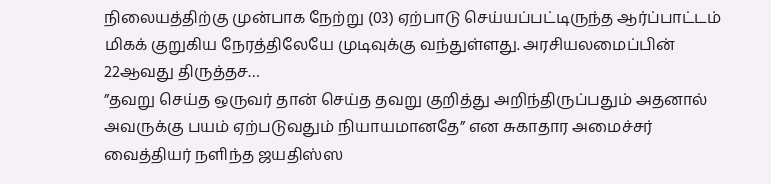நிலையத்திற்கு முன்பாக நேற்று (03) ஏற்பாடு செய்யப்பட்டிருந்த ஆர்ப்பாட்டம் மிகக் குறுகிய நேரத்திலேயே முடிவுக்கு வந்துள்ளது. அரசியலமைப்பின் 22ஆவது திருத்தச…
”தவறு செய்த ஒருவர் தான் செய்த தவறு குறித்து அறிந்திருப்பதும் அதனால் அவருக்கு பயம் ஏற்படுவதும் நியாயமானதே” என சுகாதார அமைச்சர் வைத்தியர் நளிந்த ஜயதிஸ்ஸ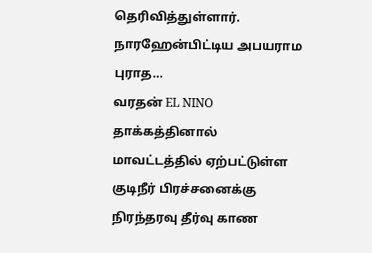தெரிவித்துள்ளார். நாரஹேன்பிட்டிய அபயராம புராத…
வரதன் EL NINO தாக்கத்தினால் மாவட்டத்தில் ஏற்பட்டுள்ள குடிநீர் பிரச்சனைக்கு நிரந்தரவு தீர்வு காண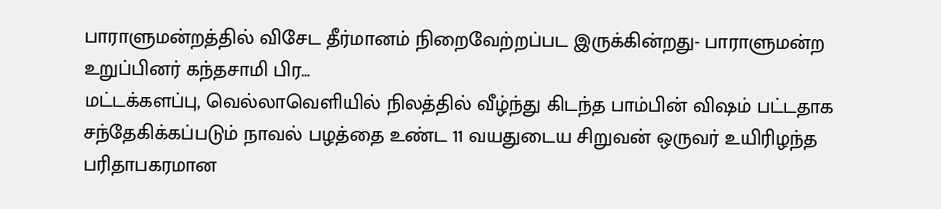பாராளுமன்றத்தில் விசேட தீர்மானம் நிறைவேற்றப்பட இருக்கின்றது- பாராளுமன்ற உறுப்பினர் கந்தசாமி பிர…
மட்டக்களப்பு, வெல்லாவெளியில் நிலத்தில் வீழ்ந்து கிடந்த பாம்பின் விஷம் பட்டதாக சந்தேகிக்கப்படும் நாவல் பழத்தை உண்ட 11 வயதுடைய சிறுவன் ஒருவர் உயிரிழந்த பரிதாபகரமான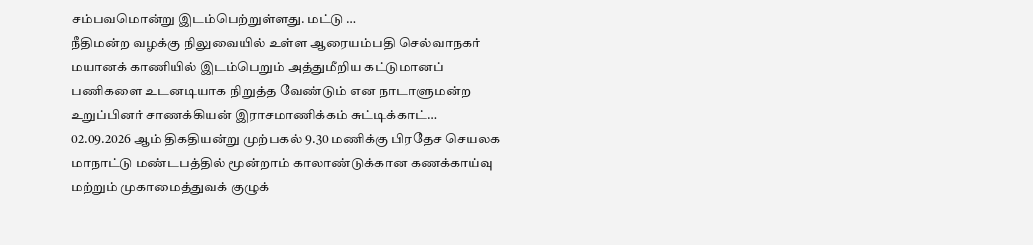சம்பவமொன்று இடம்பெற்றுள்ளது. மட்டு …
நீதிமன்ற வழக்கு நிலுவையில் உள்ள ஆரையம்பதி செல்வாநகர் மயானக் காணியில் இடம்பெறும் அத்துமீறிய கட்டுமானப் பணிகளை உடனடியாக நிறுத்த வேண்டும் என நாடாளுமன்ற உறுப்பினர் சாணக்கியன் இராசமாணிக்கம் சுட்டிக்காட்…
02.09.2026 ஆம் திகதியன்று முற்பகல் 9.30 மணிக்கு பிரதேச செயலக மாநாட்டு மண்டபத்தில் மூன்றாம் காலாண்டுக்கான கணக்காய்வு மற்றும் முகாமைத்துவக் குழுக்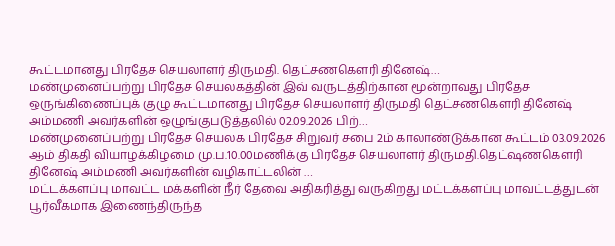கூட்டமானது பிரதேச செயலாளர் திருமதி. தெட்சணகௌரி தினேஷ்…
மண்முனைப்பற்று பிரதேச செயலகத்தின் இவ் வருடத்திற்கான மூன்றாவது பிரதேச ஒருங்கிணைப்புக் குழு கூட்டமானது பிரதேச செயலாளர் திருமதி தெட்சணகௌரி தினேஷ் அம்மணி அவர்களின் ஒழுங்குபடுத்தலில் 02.09.2026 பிற்…
மண்முனைப்பற்று பிரதேச செயலக பிரதேச சிறுவர் சபை 2ம் காலாண்டுக்கான கூட்டம் 03.09.2026 ஆம் திகதி வியாழக்கிழமை மு.ப.10.00மணிக்கு பிரதேச செயலாளர் திருமதி.தெட்ஷணகௌரி தினேஷ் அம்மணி அவர்களின் வழிகாட்டலின் …
மட்டக்களப்பு மாவட்ட மக்களின் நீர் தேவை அதிகரித்து வருகிறது மட்டக்களப்பு மாவட்டத்துடன் பூர்வீகமாக இணைந்திருந்த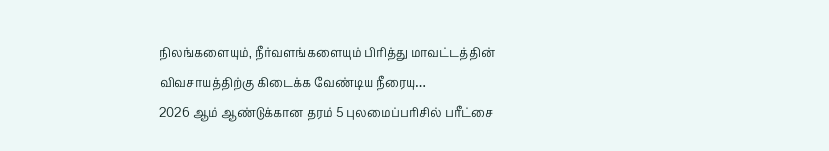நிலங்களையும், நீர்வளங்களையும் பிரித்து மாவட்டத்தின் விவசாயத்திற்கு கிடைக்க வேண்டிய நீரையு…
2026 ஆம் ஆண்டுக்கான தரம் 5 புலமைப்பரிசில் பரீட்சை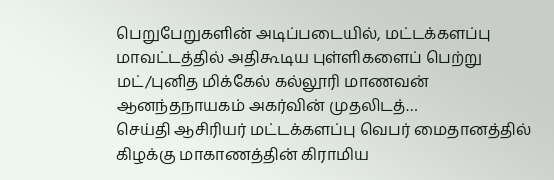பெறுபேறுகளின் அடிப்படையில், மட்டக்களப்பு மாவட்டத்தில் அதிகூடிய புள்ளிகளைப் பெற்று மட்/புனித மிக்கேல் கல்லூரி மாணவன் ஆனந்தநாயகம் அகர்வின் முதலிடத்…
செய்தி ஆசிரியர் மட்டக்களப்பு வெபர் மைதானத்தில் கிழக்கு மாகாணத்தின் கிராமிய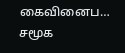கைவினைப…
சமூக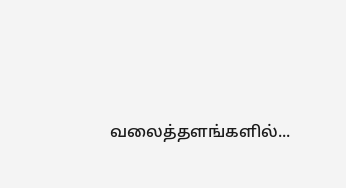வலைத்தளங்களில்...